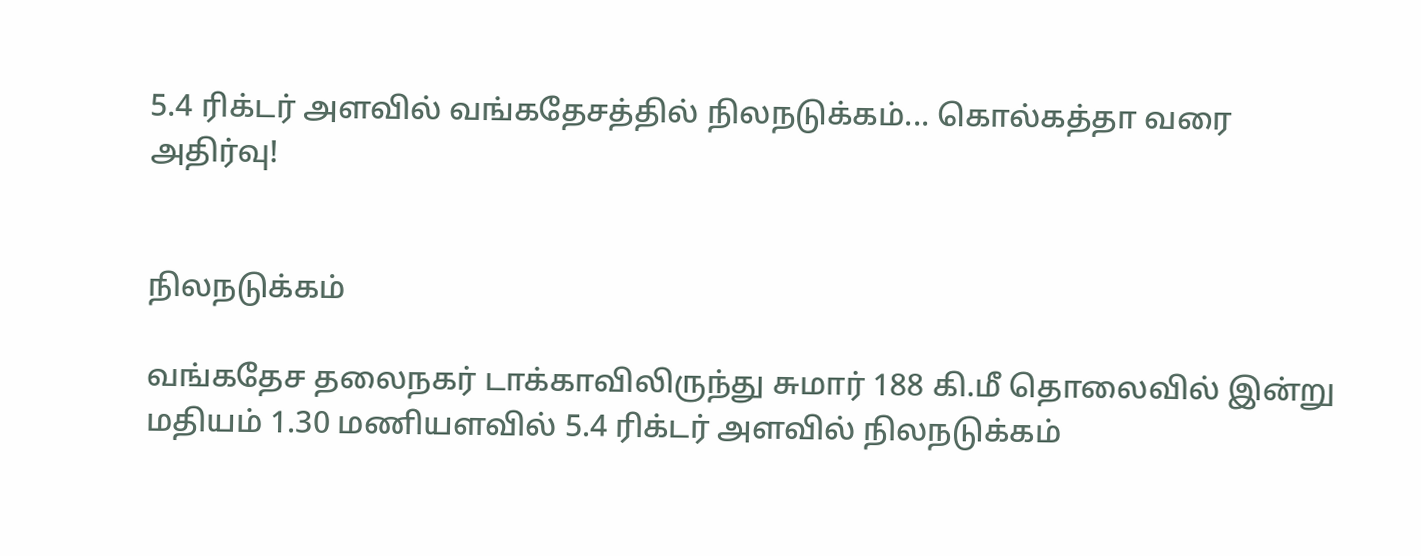5.4 ரிக்டர் அளவில் வங்கதேசத்தில் நிலநடுக்கம்... கொல்கத்தா வரை அதிர்வு!


நிலநடுக்கம்

வங்கதேச தலைநகர் டாக்காவிலிருந்து சுமார் 188 கி.மீ தொலைவில் இன்று மதியம் 1.30 மணியளவில் 5.4 ரிக்டர் அளவில் நிலநடுக்கம்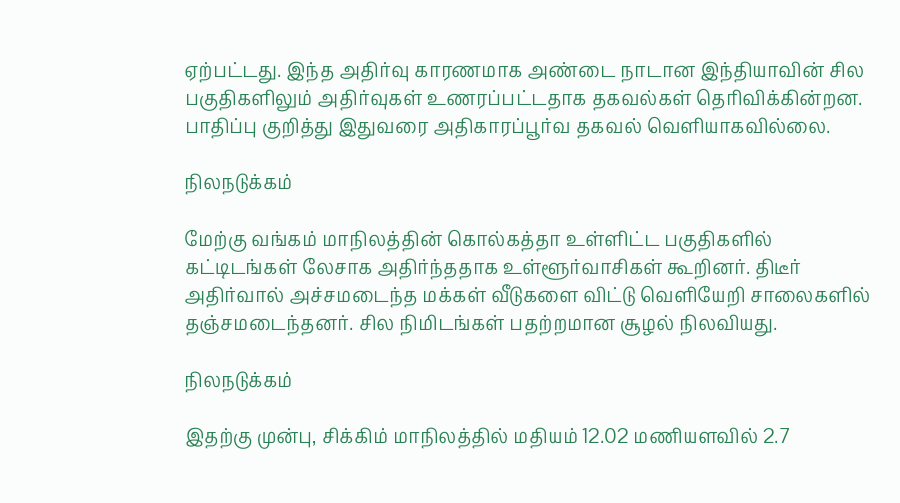ஏற்பட்டது. இந்த அதிர்வு காரணமாக அண்டை நாடான இந்தியாவின் சில பகுதிகளிலும் அதிர்வுகள் உணரப்பட்டதாக தகவல்கள் தெரிவிக்கின்றன. பாதிப்பு குறித்து இதுவரை அதிகாரப்பூர்வ தகவல் வெளியாகவில்லை.

நிலநடுக்கம்

மேற்கு வங்கம் மாநிலத்தின் கொல்கத்தா உள்ளிட்ட பகுதிகளில் கட்டிடங்கள் லேசாக அதிர்ந்ததாக உள்ளூர்வாசிகள் கூறினர். திடீர் அதிர்வால் அச்சமடைந்த மக்கள் வீடுகளை விட்டு வெளியேறி சாலைகளில் தஞ்சமடைந்தனர். சில நிமிடங்கள் பதற்றமான சூழல் நிலவியது.

நிலநடுக்கம்

இதற்கு முன்பு, சிக்கிம் மாநிலத்தில் மதியம் 12.02 மணியளவில் 2.7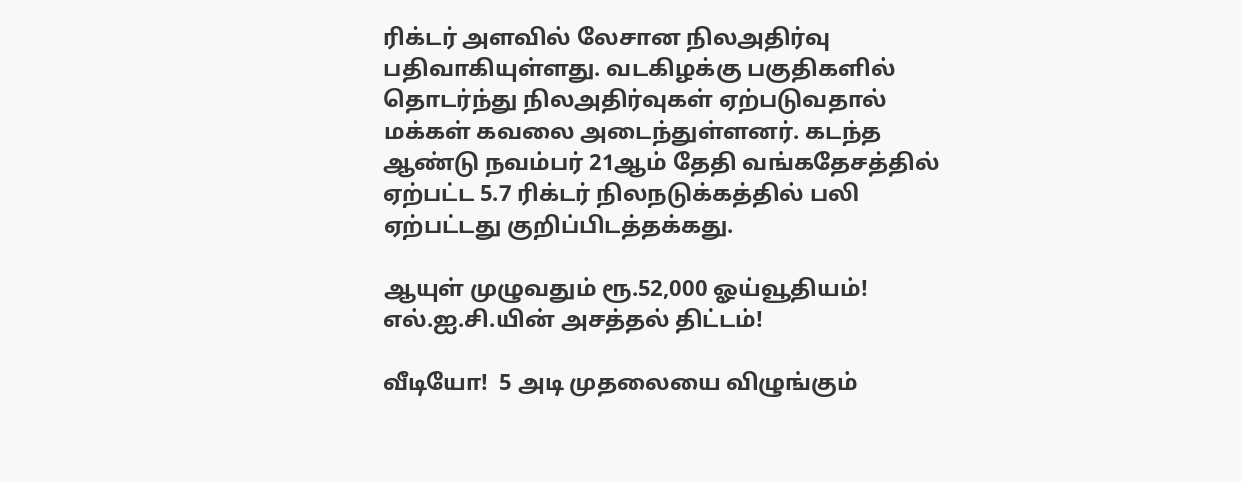ரிக்டர் அளவில் லேசான நிலஅதிர்வு பதிவாகியுள்ளது. வடகிழக்கு பகுதிகளில் தொடர்ந்து நிலஅதிர்வுகள் ஏற்படுவதால் மக்கள் கவலை அடைந்துள்ளனர். கடந்த ஆண்டு நவம்பர் 21ஆம் தேதி வங்கதேசத்தில் ஏற்பட்ட 5.7 ரிக்டர் நிலநடுக்கத்தில் பலி ஏற்பட்டது குறிப்பிடத்தக்கது.

ஆயுள் முழுவதும் ரூ.52,000 ஓய்வூதியம்! எல்.ஐ.சி.யின் அசத்தல் திட்டம்!

வீடியோ!  5 அடி முதலையை விழுங்கும்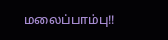மலைப்பாம்பு!!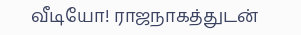வீடியோ! ராஜநாகத்துடன்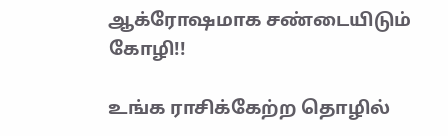ஆக்ரோஷமாக சண்டையிடும் கோழி!!

உங்க ராசிக்கேற்ற தொழில்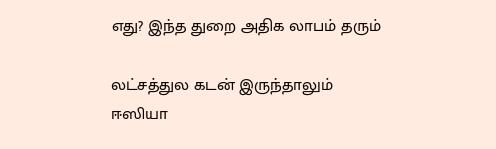எது? இந்த துறை அதிக லாபம் தரும்

லட்சத்துல கடன் இருந்தாலும் ஈஸியா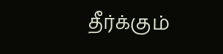தீர்க்கும்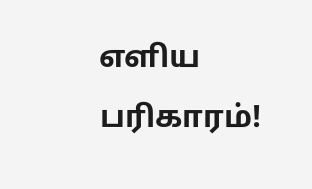எளிய பரிகாரம்!